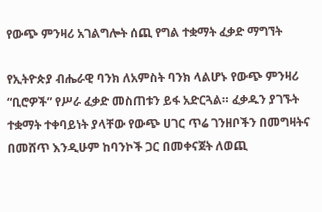የውጭ ምንዛሪ አገልግሎት ሰጪ የግል ተቋማት ፈቃድ ማግኘት

የኢትዮጵያ ብሔራዊ ባንክ ለአምስት ባንክ ላልሆኑ የውጭ ምንዛሪ “ቢሮዎች” የሥራ ፈቃድ መስጠቱን ይፋ አድርጓል። ፈቃዱን ያገኙት ተቋማት ተቀባይነት ያላቸው የውጭ ሀገር ጥሬ ገንዘቦችን በመግዛትና በመሸጥ እንዲሁም ከባንኮች ጋር በመቀናጀት ለወጪ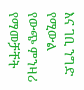እና ገቢ ንግድ የሚውል የውጭ ምንዛሪ የማመቻቸት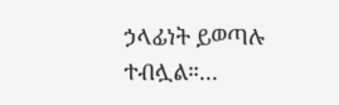ኃላፊነት ይወጣሉ ተብሏል።…